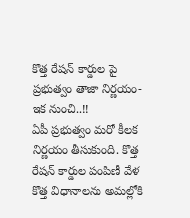కొత్త రేషన్ కార్డుల పై ప్రభుత్వం తాజా నిర్ణయం- ఇక నుంచి..!!
ఏపీ ప్రభుత్వం మరో కీలక నిర్ణయం తీసుకుంది. కొత్త రేషన్ కార్డుల పంపిణీ వేళ కొత్త విధానాలను అమల్లోకి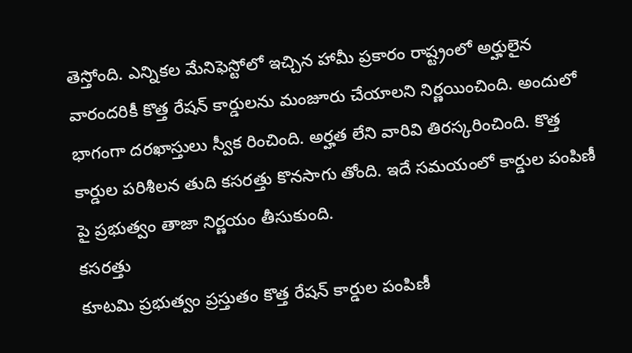తెస్తోంది. ఎన్నికల మేనిఫెస్టోలో ఇచ్చిన హామీ ప్రకారం రాష్ట్రంలో అర్హులైన వారందరికీ కొత్త రేషన్ కార్డులను మంజూరు చేయాలని నిర్ణయించింది. అందులో భాగంగా దరఖాస్తులు స్వీక రించింది. అర్హత లేని వారివి తిరస్కరించింది. కొత్త కార్డుల పరిశీలన తుది కసరత్తు కొనసాగు తోంది. ఇదే సమయంలో కార్డుల పంపిణీ పై ప్రభుత్వం తాజా నిర్ణయం తీసుకుంది.
కసరత్తు
కూటమి ప్రభుత్వం ప్రస్తుతం కొత్త రేషన్ కార్డుల పంపిణీ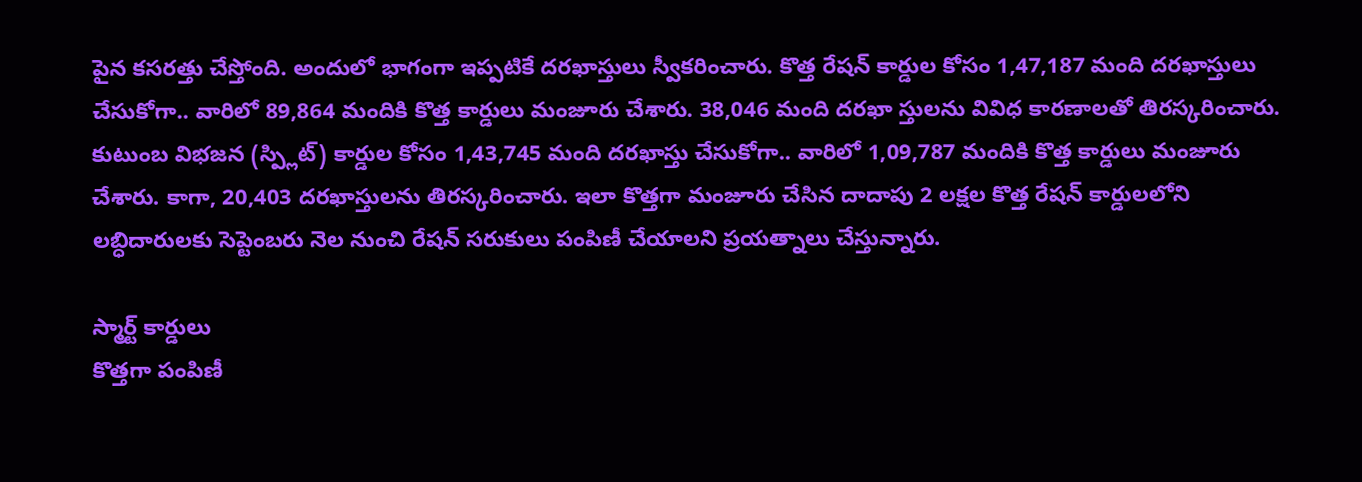పైన కసరత్తు చేస్తోంది. అందులో భాగంగా ఇప్పటికే దరఖాస్తులు స్వీకరించారు. కొత్త రేషన్ కార్డుల కోసం 1,47,187 మంది దరఖాస్తులు చేసుకోగా.. వారిలో 89,864 మందికి కొత్త కార్డులు మంజూరు చేశారు. 38,046 మంది దరఖా స్తులను వివిధ కారణాలతో తిరస్కరించారు. కుటుంబ విభజన (స్ప్లిట్) కార్డుల కోసం 1,43,745 మంది దరఖాస్తు చేసుకోగా.. వారిలో 1,09,787 మందికి కొత్త కార్డులు మంజూరు చేశారు. కాగా, 20,403 దరఖాస్తులను తిరస్కరించారు. ఇలా కొత్తగా మంజూరు చేసిన దాదాపు 2 లక్షల కొత్త రేషన్ కార్డులలోని లబ్ధిదారులకు సెప్టెంబరు నెల నుంచి రేషన్ సరుకులు పంపిణీ చేయాలని ప్రయత్నాలు చేస్తున్నారు.

స్మార్ట్ కార్డులు
కొత్తగా పంపిణీ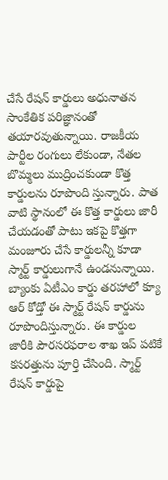చేసే రేషన్ కార్డులు అధునాతన సాంకేతిక పరిజ్ఞానంతో తయారవుతున్నాయి. రాజకీయ పార్టీల రంగులు లేకుండా, నేతల బొమ్మలు ముద్రించకుండా కొత్త కార్డులను రూపొంది స్తున్నారు. పాత వాటి స్థానంలో ఈ కొత్త కార్డులు జారీ చేయడంతో పాటు ఇకపై కొత్తగా మంజూరు చేసే కార్డులన్నీ కూడా స్మార్ట్ కార్డులుగానే ఉండనున్నాయి. బ్యాంకు ఏటీఎం కార్డు తరహాలో క్యూ ఆర్ కోడ్తో ఈ స్మార్ట్ రేషన్ కార్డును రూపొందిస్తున్నారు. ఈ కార్డుల జారీకి పౌరసరఫరాల శాఖ ఇప్ పటికే కసరత్తును పూర్తి చేసింది. స్మార్ట్ రేషన్ కార్డుపై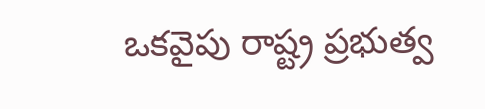ఒకవైపు రాష్ట్ర ప్రభుత్వ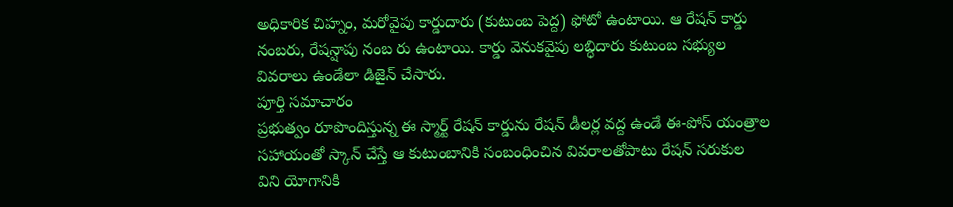అధికారిక చిహ్నం, మరోవైపు కార్డుదారు (కుటుంబ పెద్ద) ఫోటో ఉంటాయి. ఆ రేషన్ కార్డు నంబరు, రేషన్షాపు నంబ రు ఉంటాయి. కార్డు వెనుకవైపు లబ్ధిదారు కుటుంబ సభ్యుల వివరాలు ఉండేలా డిజైన్ చేసారు.
పూర్తి సమాచారం
ప్రభుత్వం రూపొందిస్తున్న ఈ స్మార్ట్ రేషన్ కార్డును రేషన్ డీలర్ల వద్ద ఉండే ఈ-పోస్ యంత్రాల సహాయంతో స్కాన్ చేస్తే ఆ కుటుంబానికి సంబంధించిన వివరాలతోపాటు రేషన్ సరుకుల విని యోగానికి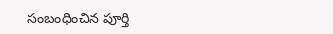సంబంధించిన పూర్తి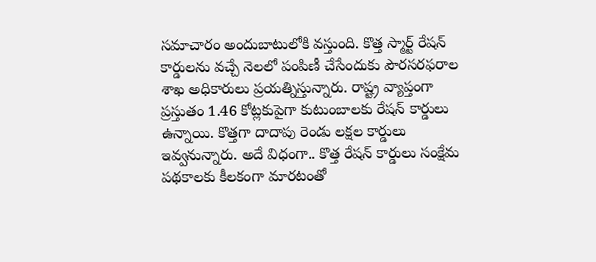సమాచారం అందుబాటులోకి వస్తుంది. కొత్త స్మార్ట్ రేషన్ కార్డులను వచ్చే నెలలో పంపిణీ చేసేందుకు పౌరసరఫరాల శాఖ అధికారులు ప్రయత్నిస్తున్నారు. రాష్ట్ర వ్యాప్తంగా ప్రస్తుతం 1.46 కోట్లకుపైగా కుటుంబాలకు రేషన్ కార్డులు ఉన్నాయి. కొత్తగా దాదాపు రెండు లక్షల కార్డులు ఇవ్వనున్నారు. అదే విధంగా.. కొత్త రేషన్ కార్డులు సంక్షేమ పథకాలకు కీలకంగా మారటంతో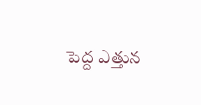పెద్ద ఎత్తున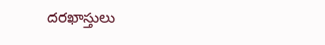దరఖాస్తులు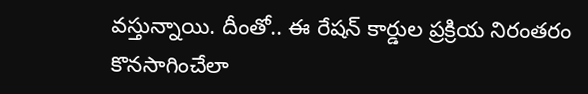వస్తున్నాయి. దీంతో.. ఈ రేషన్ కార్డుల ప్రక్రియ నిరంతరం కొనసాగించేలా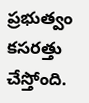ప్రభుత్వం కసరత్తు చేస్తోంది.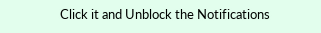Click it and Unblock the Notifications